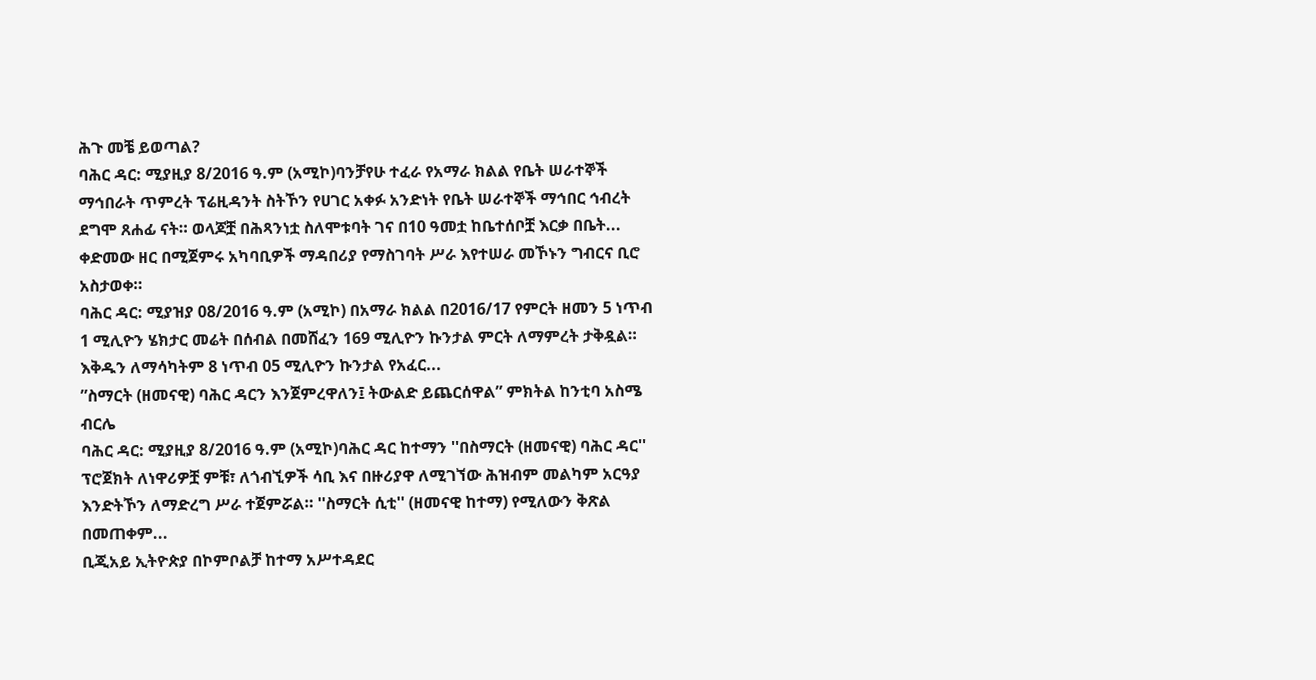ሕጉ መቼ ይወጣል?
ባሕር ዳር: ሚያዚያ 8/2016 ዓ.ም (አሚኮ)ባንቻየሁ ተፈራ የአማራ ክልል የቤት ሠራተኞች ማኅበራት ጥምረት ፕሬዚዳንት ስትኾን የሀገር አቀፉ አንድነት የቤት ሠራተኞች ማኅበር ኅብረት ደግሞ ጸሐፊ ናት። ወላጆቿ በሕጻንነቷ ስለሞቱባት ገና በ10 ዓመቷ ከቤተሰቦቿ እርቃ በቤት...
ቀድመው ዘር በሚጀምሩ አካባቢዎች ማዳበሪያ የማስገባት ሥራ እየተሠራ መኾኑን ግብርና ቢሮ አስታወቀ።
ባሕር ዳር: ሚያዝያ 08/2016 ዓ.ም (አሚኮ) በአማራ ክልል በ2016/17 የምርት ዘመን 5 ነጥብ 1 ሚሊዮን ሄክታር መሬት በሰብል በመሸፈን 169 ሚሊዮን ኩንታል ምርት ለማምረት ታቅዷል። እቅዱን ለማሳካትም 8 ነጥብ 05 ሚሊዮን ኩንታል የአፈር...
”ስማርት (ዘመናዊ) ባሕር ዳርን እንጀምረዋለን፤ ትውልድ ይጨርሰዋል” ምክትል ከንቲባ አስሜ ብርሌ
ባሕር ዳር: ሚያዚያ 8/2016 ዓ.ም (አሚኮ)ባሕር ዳር ከተማን ''በስማርት (ዘመናዊ) ባሕር ዳር'' ፕሮጀክት ለነዋሪዎቿ ምቹ፣ ለጎብኚዎች ሳቢ እና በዙሪያዋ ለሚገኘው ሕዝብም መልካም አርዓያ እንድትኾን ለማድረግ ሥራ ተጀምሯል። ''ስማርት ሲቲ'' (ዘመናዊ ከተማ) የሚለውን ቅጽል በመጠቀም...
ቢጂአይ ኢትዮጵያ በኮምቦልቻ ከተማ አሥተዳደር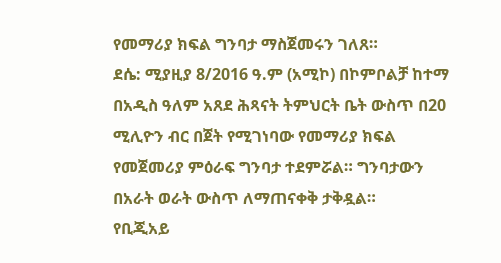የመማሪያ ክፍል ግንባታ ማስጀመሩን ገለጸ።
ደሴ: ሚያዚያ 8/2016 ዓ.ም (አሚኮ) በኮምቦልቻ ከተማ በአዲስ ዓለም አጸደ ሕጻናት ትምህርት ቤት ውስጥ በ20 ሚሊዮን ብር በጀት የሚገነባው የመማሪያ ክፍል የመጀመሪያ ምዕራፍ ግንባታ ተደምሯል። ግንባታውን በአራት ወራት ውስጥ ለማጠናቀቅ ታቅዷል።
የቢጂአይ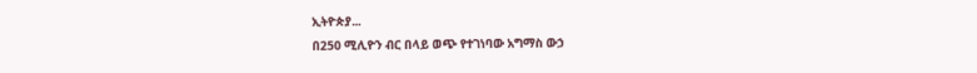ኢትዮጵያ...
በ250 ሚሊዮን ብር በላይ ወጭ የተገነባው አግማስ ውኃ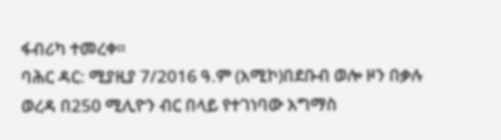ፋብሪካ ተመረቀ።
ባሕር ዳር: ሚያዚያ 7/2016 ዓ.ም (አሚኮ)በደቡብ ወሎ ዞን በቃሉ ወረዳ በ250 ሚሊዮን ብር በላይ የተገነባው አግማስ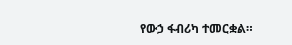የውኃ ፋብሪካ ተመርቋል።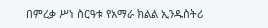በምረቃ ሥነ ስርዓቱ የአማራ ክልል ኢንዱስትሪ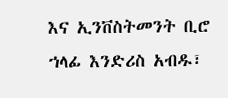እና ኢንቨስትመንት ቢሮ ኀላፊ እንድሪስ አብዱ፣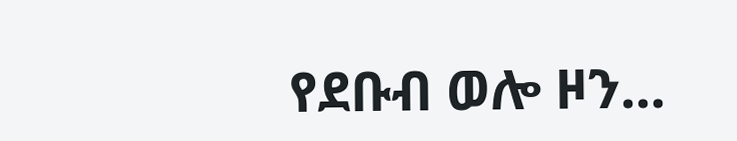የደቡብ ወሎ ዞን...